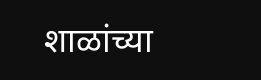शाळांच्या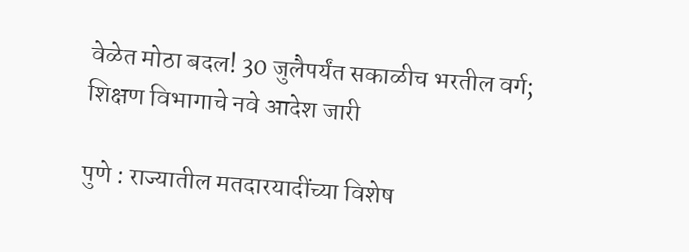वेळेत मोठा बदल! 30 जुलैपर्यंत सकाळीच भरतील वर्ग; शिक्षण विभागाचे नवे आदेश जारी

पुणे : राज्यातील मतदारयादींच्या विशेष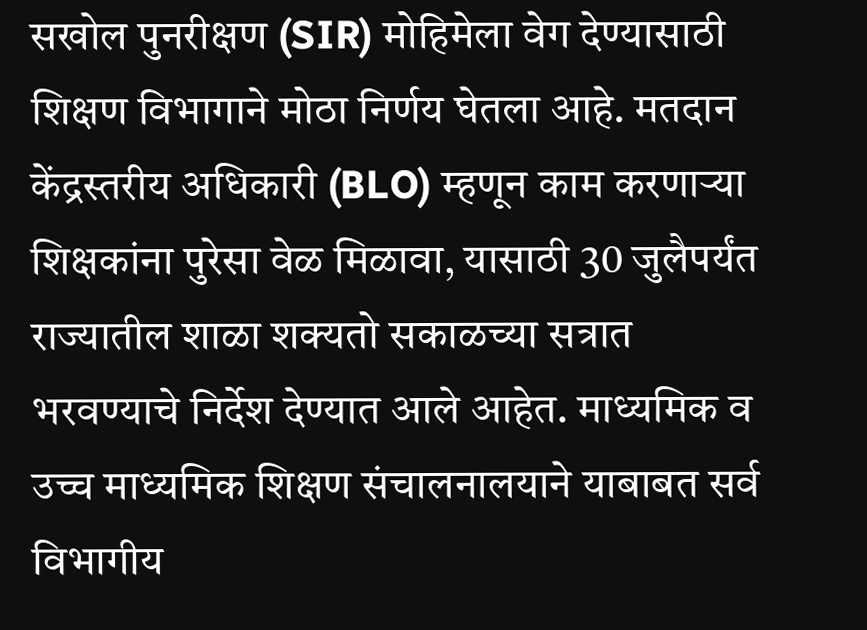सखोल पुनरीक्षण (SIR) मोहिमेला वेग देण्यासाठी शिक्षण विभागाने मोठा निर्णय घेतला आहे. मतदान केंद्रस्तरीय अधिकारी (BLO) म्हणून काम करणाऱ्या शिक्षकांना पुरेसा वेळ मिळावा, यासाठी 30 जुलैपर्यंत राज्यातील शाळा शक्यतो सकाळच्या सत्रात भरवण्याचे निर्देश देण्यात आले आहेत. माध्यमिक व उच्च माध्यमिक शिक्षण संचालनालयाने याबाबत सर्व विभागीय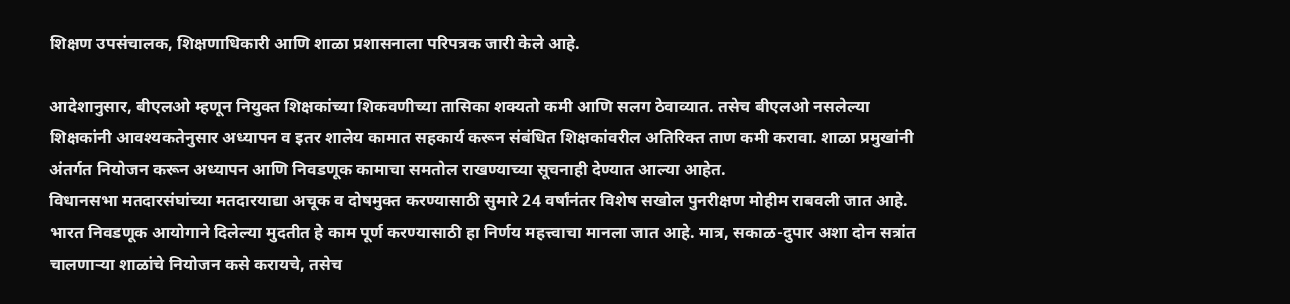शिक्षण उपसंचालक, शिक्षणाधिकारी आणि शाळा प्रशासनाला परिपत्रक जारी केले आहे.

आदेशानुसार, बीएलओ म्हणून नियुक्त शिक्षकांच्या शिकवणीच्या तासिका शक्यतो कमी आणि सलग ठेवाव्यात. तसेच बीएलओ नसलेल्या शिक्षकांनी आवश्यकतेनुसार अध्यापन व इतर शालेय कामात सहकार्य करून संबंधित शिक्षकांवरील अतिरिक्त ताण कमी करावा. शाळा प्रमुखांनी अंतर्गत नियोजन करून अध्यापन आणि निवडणूक कामाचा समतोल राखण्याच्या सूचनाही देण्यात आल्या आहेत.
विधानसभा मतदारसंघांच्या मतदारयाद्या अचूक व दोषमुक्त करण्यासाठी सुमारे 24 वर्षांनंतर विशेष सखोल पुनरीक्षण मोहीम राबवली जात आहे. भारत निवडणूक आयोगाने दिलेल्या मुदतीत हे काम पूर्ण करण्यासाठी हा निर्णय महत्त्वाचा मानला जात आहे. मात्र, सकाळ-दुपार अशा दोन सत्रांत चालणाऱ्या शाळांचे नियोजन कसे करायचे, तसेच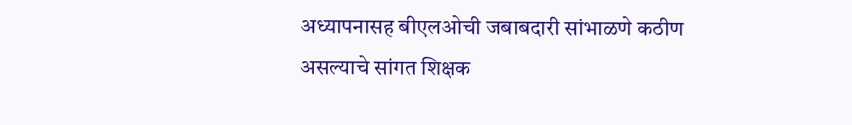अध्यापनासह बीएलओची जबाबदारी सांभाळणे कठीण असल्याचे सांगत शिक्षक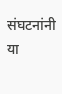संघटनांनी या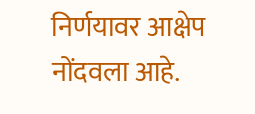निर्णयावर आक्षेप नोंदवला आहे.